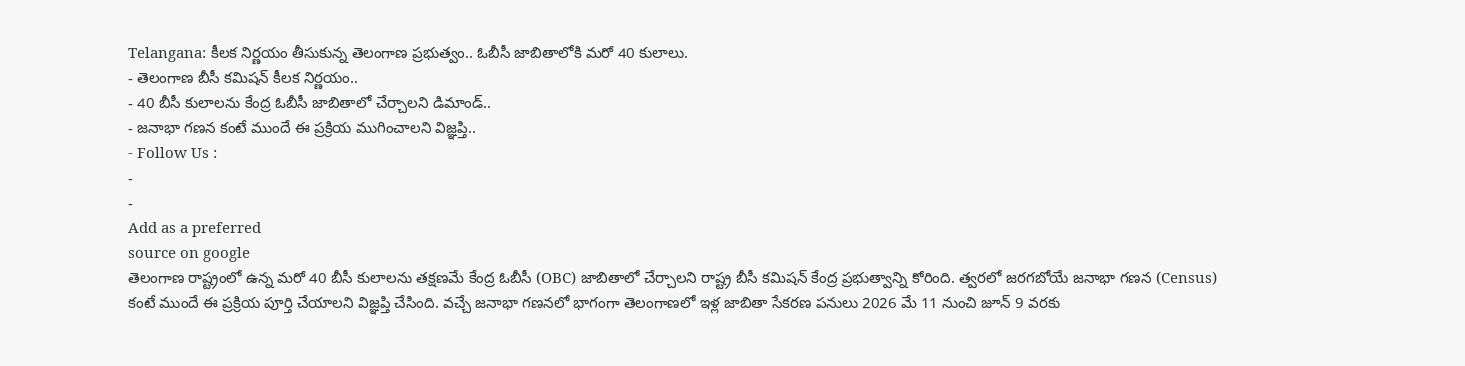Telangana: కీలక నిర్ణయం తీసుకున్న తెలంగాణ ప్రభుత్వం.. ఓబీసీ జాబితాలోకి మరో 40 కులాలు.
- తెలంగాణ బీసీ కమిషన్ కీలక నిర్ణయం..
- 40 బీసీ కులాలను కేంద్ర ఓబీసీ జాబితాలో చేర్చాలని డిమాండ్..
- జనాభా గణన కంటే ముందే ఈ ప్రక్రియ ముగించాలని విజ్ఞప్తి..
- Follow Us :
-
-
Add as a preferred
source on google
తెలంగాణ రాష్ట్రంలో ఉన్న మరో 40 బీసీ కులాలను తక్షణమే కేంద్ర ఓబీసీ (OBC) జాబితాలో చేర్చాలని రాష్ట్ర బీసీ కమిషన్ కేంద్ర ప్రభుత్వాన్ని కోరింది. త్వరలో జరగబోయే జనాభా గణన (Census) కంటే ముందే ఈ ప్రక్రియ పూర్తి చేయాలని విజ్ఞప్తి చేసింది. వచ్చే జనాభా గణనలో భాగంగా తెలంగాణలో ఇళ్ల జాబితా సేకరణ పనులు 2026 మే 11 నుంచి జూన్ 9 వరకు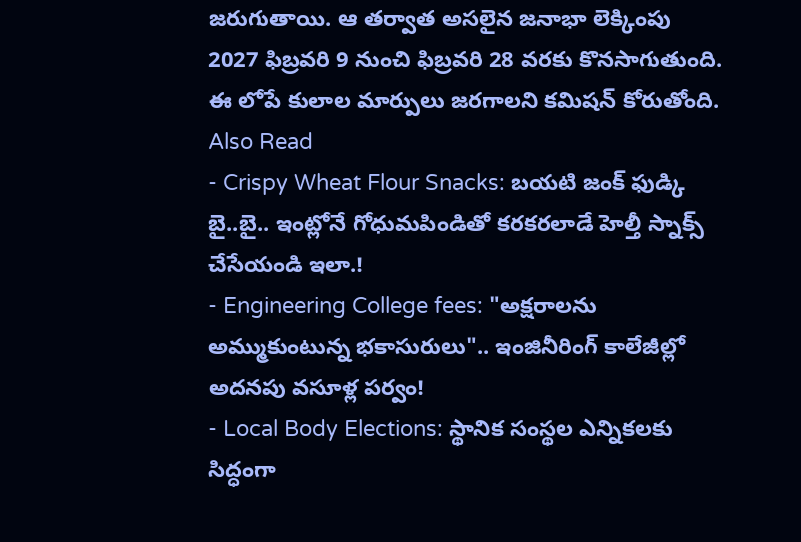జరుగుతాయి. ఆ తర్వాత అసలైన జనాభా లెక్కింపు 2027 ఫిబ్రవరి 9 నుంచి ఫిబ్రవరి 28 వరకు కొనసాగుతుంది. ఈ లోపే కులాల మార్పులు జరగాలని కమిషన్ కోరుతోంది.
Also Read
- Crispy Wheat Flour Snacks: బయటి జంక్ ఫుడ్కి బై..బై.. ఇంట్లోనే గోధుమపిండితో కరకరలాడే హెల్తీ స్నాక్స్ చేసేయండి ఇలా.!
- Engineering College fees: "అక్షరాలను అమ్ముకుంటున్న భకాసురులు".. ఇంజినీరింగ్ కాలేజీల్లో అదనపు వసూళ్ల పర్వం!
- Local Body Elections: స్థానిక సంస్థల ఎన్నికలకు సిద్ధంగా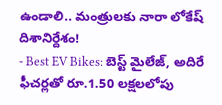ఉండాలి.. మంత్రులకు నారా లోకేష్ దిశానిర్దేశం!
- Best EV Bikes: బెస్ట్ మైలేజ్, అదిరే ఫీచర్లతో రూ.1.50 లక్షలలోపు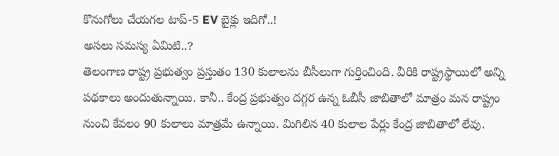కొనుగోలు చేయగల టాప్-5 EV బైక్లు ఇదిగో..!
అసలు సమస్య ఏమిటి..?
తెలంగాణ రాష్ట్ర ప్రభుత్వం ప్రస్తుతం 130 కులాలను బీసీలుగా గుర్తించింది. వీరికి రాష్ట్రస్థాయిలో అన్ని పథకాలు అందుతున్నాయి. కానీ.. కేంద్ర ప్రభుత్వం దగ్గర ఉన్న ఓబీసీ జాబితాలో మాత్రం మన రాష్ట్రం నుంచి కేవలం 90 కులాలు మాత్రమే ఉన్నాయి. మిగిలిన 40 కులాల పేర్లు కేంద్ర జాబితాలో లేవు.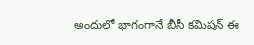అందులో భాగంగానే బీసీ కమిషన్ ఈ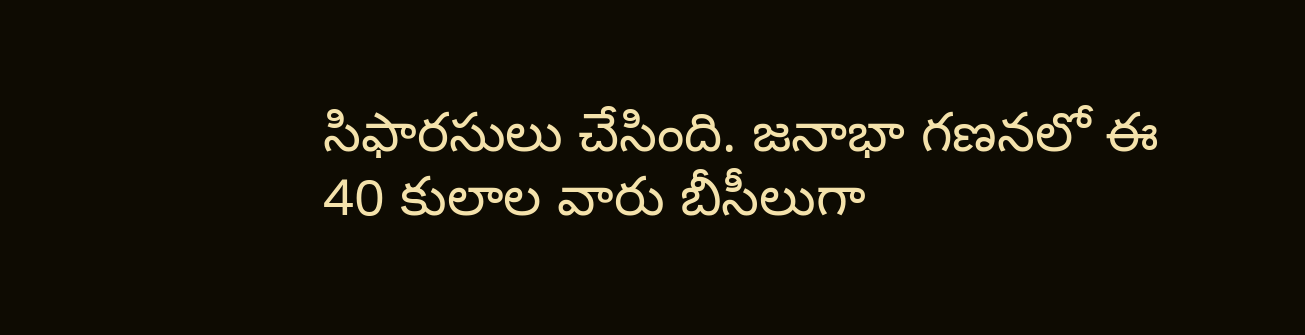సిఫారసులు చేసింది. జనాభా గణనలో ఈ 40 కులాల వారు బీసీలుగా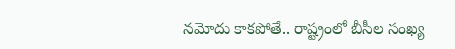నమోదు కాకపోతే.. రాష్ట్రంలో బీసీల సంఖ్య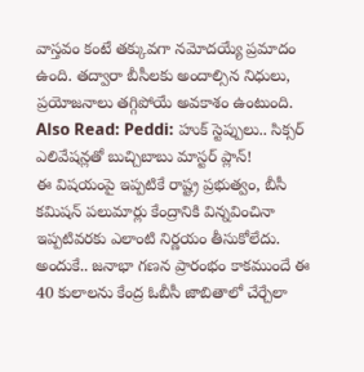వాస్తవం కంటే తక్కువగా నమోదయ్యే ప్రమాదం ఉంది. తద్వారా బీసీలకు అందాల్సిన నిధులు, ప్రయోజనాలు తగ్గిపోయే అవకాశం ఉంటుంది.
Also Read: Peddi: హుక్ స్టెప్పులు.. సిక్సర్ ఎలివేషన్లతో బుచ్చిబాబు మాస్టర్ ప్లాన్!
ఈ విషయంపై ఇప్పటికే రాష్ట్ర ప్రభుత్వం, బీసీ కమిషన్ పలుమార్లు కేంద్రానికి విన్నవించినా ఇప్పటివరకు ఎలాంటి నిర్ణయం తీసుకోలేదు. అందుకే.. జనాభా గణన ప్రారంభం కాకముందే ఈ 40 కులాలను కేంద్ర ఓబీసీ జాబితాలో చేర్చేలా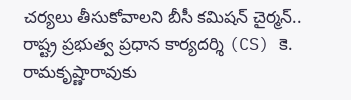చర్యలు తీసుకోవాలని బీసీ కమిషన్ చైర్మన్.. రాష్ట్ర ప్రభుత్వ ప్రధాన కార్యదర్శి (CS) కె. రామకృష్ణారావుకు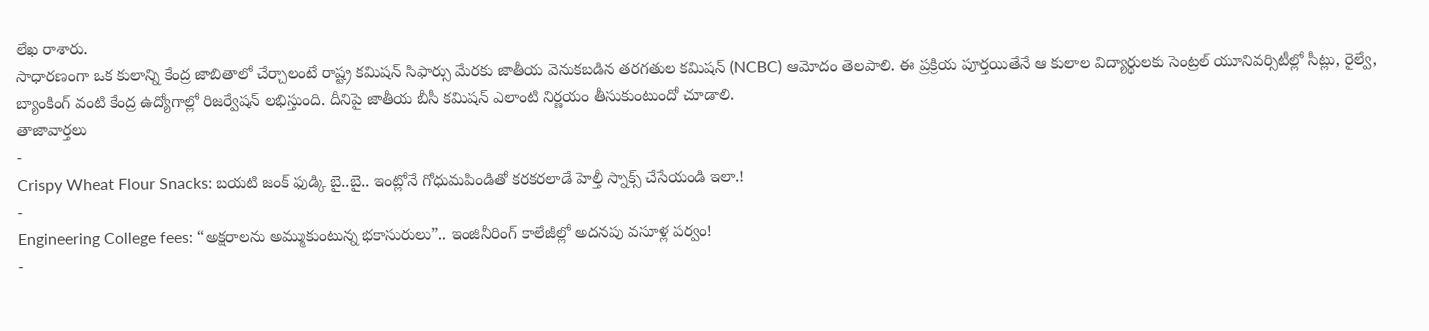లేఖ రాశారు.
సాధారణంగా ఒక కులాన్ని కేంద్ర జాబితాలో చేర్చాలంటే రాష్ట్ర కమిషన్ సిఫార్సు మేరకు జాతీయ వెనుకబడిన తరగతుల కమిషన్ (NCBC) ఆమోదం తెలపాలి. ఈ ప్రక్రియ పూర్తయితేనే ఆ కులాల విద్యార్థులకు సెంట్రల్ యూనివర్సిటీల్లో సీట్లు, రైల్వే, బ్యాంకింగ్ వంటి కేంద్ర ఉద్యోగాల్లో రిజర్వేషన్ లభిస్తుంది. దీనిపై జాతీయ బీసీ కమిషన్ ఎలాంటి నిర్ణయం తీసుకుంటుందో చూడాలి.
తాజావార్తలు
-
Crispy Wheat Flour Snacks: బయటి జంక్ ఫుడ్కి బై..బై.. ఇంట్లోనే గోధుమపిండితో కరకరలాడే హెల్తీ స్నాక్స్ చేసేయండి ఇలా.!
-
Engineering College fees: “అక్షరాలను అమ్ముకుంటున్న భకాసురులు”.. ఇంజినీరింగ్ కాలేజీల్లో అదనపు వసూళ్ల పర్వం!
-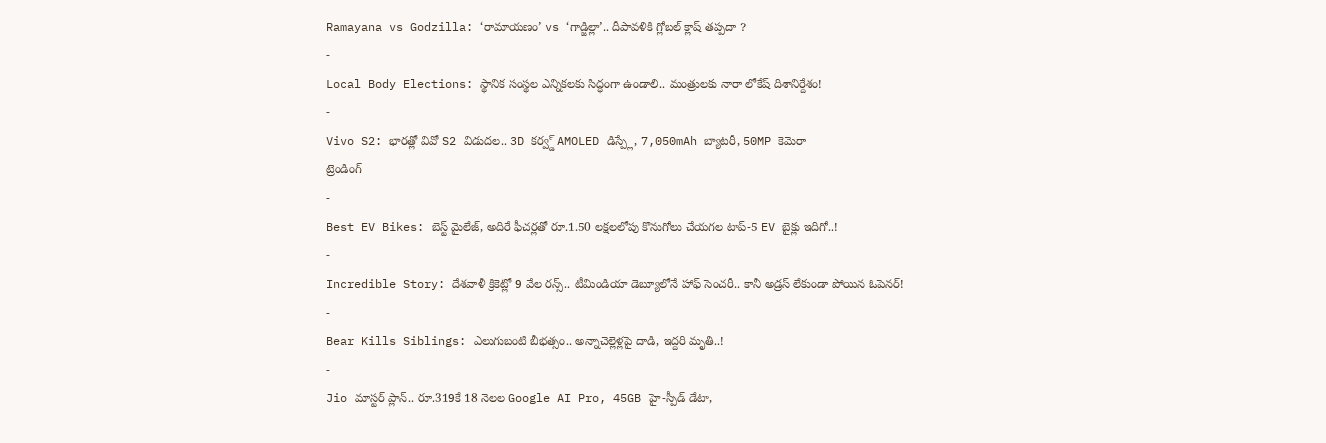Ramayana vs Godzilla: ‘రామాయణం’ vs ‘గాడ్జిల్లా’.. దీపావళికి గ్లోబల్ క్లాష్ తప్పదా ?
-
Local Body Elections: స్థానిక సంస్థల ఎన్నికలకు సిద్ధంగా ఉండాలి.. మంత్రులకు నారా లోకేష్ దిశానిర్దేశం!
-
Vivo S2: భారత్లో వివో S2 విడుదల.. 3D కర్వ్డ్ AMOLED డిస్ప్లే, 7,050mAh బ్యాటరీ, 50MP కెమెరా
ట్రెండింగ్
-
Best EV Bikes: బెస్ట్ మైలేజ్, అదిరే ఫీచర్లతో రూ.1.50 లక్షలలోపు కొనుగోలు చేయగల టాప్-5 EV బైక్లు ఇదిగో..!
-
Incredible Story: దేశవాళీ క్రికెట్లో 9 వేల రన్స్.. టీమిండియా డెబ్యూలోనే హాఫ్ సెంచరీ.. కానీ అడ్రస్ లేకుండా పోయిన ఓపెనర్!
-
Bear Kills Siblings: ఎలుగుబంటి బీభత్సం.. అన్నాచెల్లెళ్లపై దాడి, ఇద్దరి మృతి..!
-
Jio మాస్టర్ ప్లాన్.. రూ.319కే 18 నెలల Google AI Pro, 45GB హై-స్పీడ్ డేటా,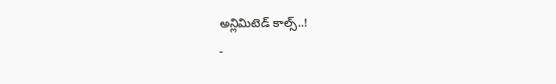అన్లిమిటెడ్ కాల్స్..!
-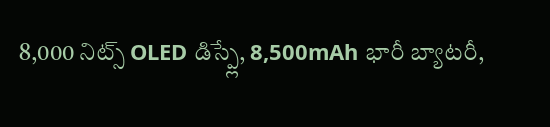8,000 నిట్స్ OLED డిస్ప్లే, 8,500mAh భారీ బ్యాటరీ,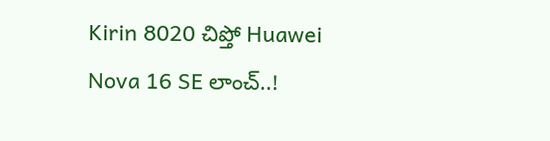Kirin 8020 చిప్తో Huawei Nova 16 SE లాంచ్..!